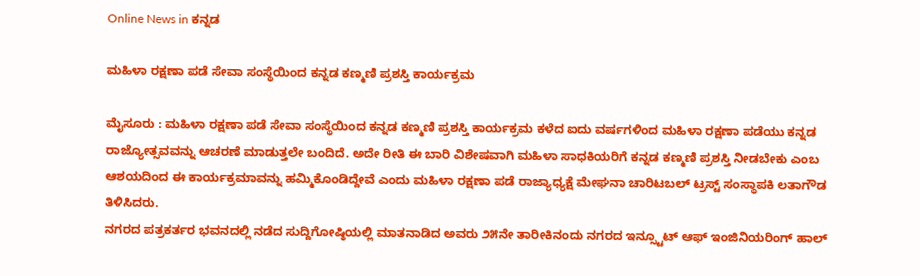Online News in ಕನ್ನಡ

ಮಹಿಳಾ ರಕ್ಷಣಾ ಪಡೆ ಸೇವಾ ಸಂಸ್ಥೆಯಿಂದ ಕನ್ನಡ ಕಣ್ಮಣಿ ಪ್ರಶಸ್ತಿ ಕಾರ್ಯಕ್ರಮ

ಮೈಸೂರು : ಮಹಿಳಾ ರಕ್ಷಣಾ ಪಡೆ ಸೇವಾ ಸಂಸ್ಥೆಯಿಂದ ಕನ್ನಡ ಕಣ್ಮಣಿ ಪ್ರಶಸ್ತಿ ಕಾರ್ಯಕ್ರಮ ಕಳೆದ ಐದು ವರ್ಷಗಳಿಂದ ಮಹಿಳಾ ರಕ್ಷಣಾ ಪಡೆಯು ಕನ್ನಡ ರಾಜ್ಯೋತ್ಸವವನ್ನು ಆಚರಣೆ ಮಾಡುತ್ತಲೇ ಬಂದಿದೆ. ಅದೇ ರೀತಿ ಈ ಬಾರಿ ವಿಶೇಷವಾಗಿ ಮಹಿಳಾ ಸಾಧಕಿಯರಿಗೆ ಕನ್ನಡ ಕಣ್ಮಣಿ ಪ್ರಶಸ್ತಿ ನೀಡಬೇಕು ಎಂಬ ಆಶಯದಿಂದ ಈ ಕಾರ್ಯಕ್ರಮಾವನ್ನು ಹಮ್ಮಿಕೊಂಡಿದ್ದೇವೆ ಎಂದು ಮಹಿಳಾ ರಕ್ಷಣಾ ಪಡೆ ರಾಜ್ಯಾಧ್ಯಕ್ಷೆ ಮೇಘನಾ ಚಾರಿಟಬಲ್ ಟ್ರಸ್ಟ್ ಸಂಸ್ಥಾಪಕಿ ಲತಾಗೌಡ ತಿಳಿಸಿದರು.
ನಗರದ ಪತ್ರಕರ್ತರ ಭವನದಲ್ಲಿ ನಡೆದ ಸುದ್ದಿಗೋಷ್ಠಿಯಲ್ಲಿ ಮಾತನಾಡಿದ ಅವರು ೨೫ನೇ ತಾರೀಕಿನಂದು ನಗರದ ಇನ್ಸ್ಟೂಟ್ ಆಫ್ ಇಂಜಿನಿಯರಿಂಗ್ ಹಾಲ್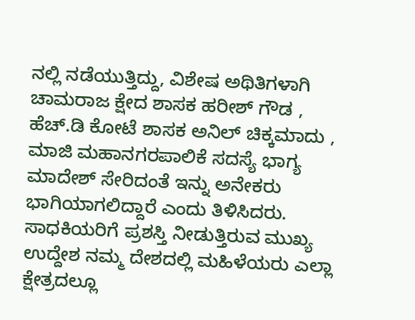ನಲ್ಲಿ ನಡೆಯುತ್ತಿದ್ದು, ವಿಶೇಷ ಅಥಿತಿಗಳಾಗಿ ಚಾಮರಾಜ ಕ್ಷೇದ ಶಾಸಕ ಹರೀಶ್ ಗೌಡ , ಹೆಚ್.ಡಿ ಕೋಟೆ ಶಾಸಕ ಅನಿಲ್ ಚಿಕ್ಕಮಾದು , ಮಾಜಿ ಮಹಾನಗರಪಾಲಿಕೆ ಸದಸ್ಯೆ ಭಾಗ್ಯ ಮಾದೇಶ್ ಸೇರಿದಂತೆ ಇನ್ನು ಅನೇಕರು ಭಾಗಿಯಾಗಲಿದ್ದಾರೆ ಎಂದು ತಿಳಿಸಿದರು.
ಸಾಧಕಿಯರಿಗೆ ಪ್ರಶಸ್ತಿ ನೀಡುತ್ತಿರುವ ಮುಖ್ಯ ಉದ್ದೇಶ ನಮ್ಮ ದೇಶದಲ್ಲಿ ಮಹಿಳೆಯರು ಎಲ್ಲಾ ಕ್ಷೇತ್ರದಲ್ಲೂ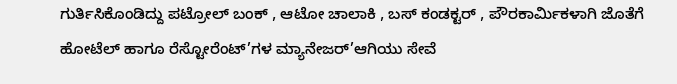ಗುರ್ತಿಸಿಕೊಂಡಿದ್ದು ಪಟ್ರೋಲ್ ಬಂಕ್ , ಆಟೋ ಚಾಲಾಕಿ , ಬಸ್ ಕಂಡಕ್ಟರ್ , ಪೌರಕಾರ್ಮಿಕಳಾಗಿ ಜೊತೆಗೆ ಹೋಟೆಲ್ ಹಾಗೂ ರೆಸ್ಟೋರೆಂಟ್’ಗಳ ಮ್ಯಾನೇಜರ್’ಆಗಿಯು ಸೇವೆ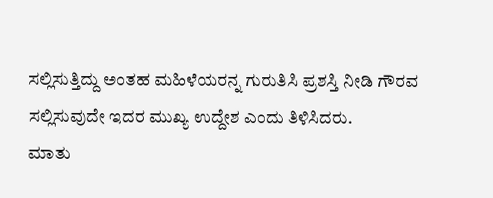ಸಲ್ಲಿಸುತ್ತಿದ್ದು ಅಂತಹ ಮಹಿಳೆಯರನ್ನ ಗುರುತಿಸಿ ಪ್ರಶಸ್ತಿ ನೀಡಿ ಗೌರವ ಸಲ್ಲಿಸುವುದೇ ಇದರ ಮುಖ್ಯ ಉದ್ದೇಶ ಎಂದು ತಿಳಿಸಿದರು.
ಮಾತು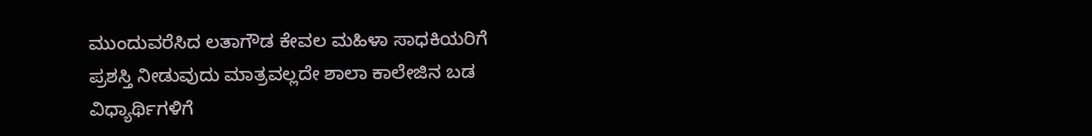ಮುಂದುವರೆಸಿದ ಲತಾಗೌಡ ಕೇವಲ ಮಹಿಳಾ ಸಾಧಕಿಯರಿಗೆ ಪ್ರಶಸ್ತಿ ನೀಡುವುದು ಮಾತ್ರವಲ್ಲದೇ ಶಾಲಾ ಕಾಲೇಜಿನ ಬಡ ವಿಧ್ಯಾರ್ಥಿಗಳಿಗೆ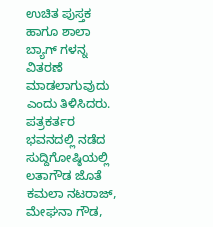ಉಚಿತ ಪುಸ್ತಕ ಹಾಗೂ ಶಾಲಾ ಬ್ಯಾಗ್ ಗಳನ್ನ ವಿತರಣೆ ಮಾಡಲಾಗುವುದು ಎಂದು ತಿಳಿಸಿದರು.
ಪತ್ರಕರ್ತರ ಭವನದಲ್ಲಿ ನಡೆದ ಸುದ್ದಿಗೋಷ್ಠಿಯಲ್ಲಿ ಲತಾಗೌಡ ಜೊತೆ ಕಮಲಾ ನಟರಾಜ್, ಮೇಘನಾ ಗೌಡ,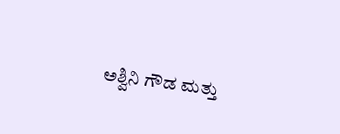ಅಶ್ವಿನಿ ಗೌಡ ಮತ್ತು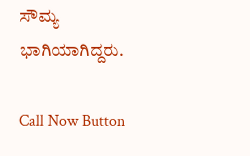ಸೌಮ್ಯ ಭಾಗಿಯಾಗಿದ್ದರು.

Call Now Button